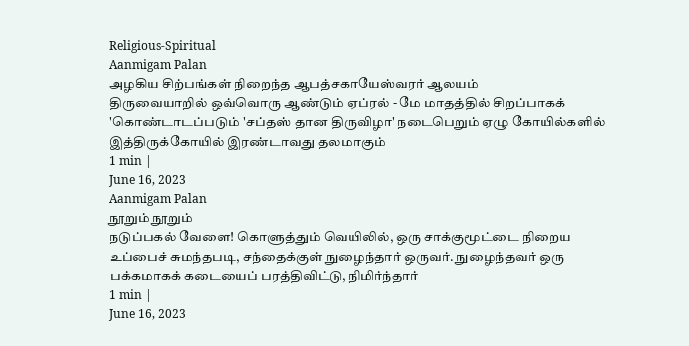Religious-Spiritual
Aanmigam Palan
அழகிய சிற்பங்கள் நிறைந்த ஆபத்சகாயேஸ்வரர் ஆலயம்
திருவையாறில் ஒவ்வொரு ஆண்டும் ஏப்ரல் - மே மாதத்தில் சிறப்பாகக் 'கொண்டாடப்படும் 'சப்தஸ் தான திருவிழா' நடைபெறும் ஏழு கோயில்களில் இத்திருக்கோயில் இரண்டாவது தலமாகும்
1 min |
June 16, 2023
Aanmigam Palan
நூறும் நூறும்
நடுப்பகல் வேளை! கொளுத்தும் வெயிலில், ஒரு சாக்குமூட்டை நிறைய உப்பைச் சுமந்தபடி, சந்தைக்குள் நுழைந்தார் ஒருவர். நுழைந்தவர் ஒரு பக்கமாகக் கடையைப் பரத்திவிட்டு, நிமிர்ந்தார்
1 min |
June 16, 2023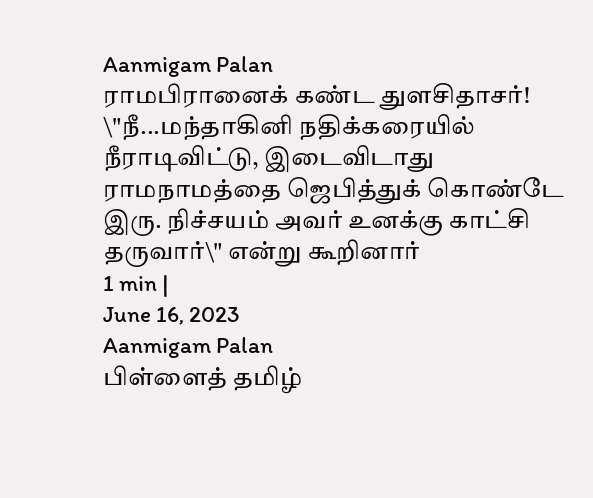Aanmigam Palan
ராமபிரானைக் கண்ட துளசிதாசர்!
\"நீ...மந்தாகினி நதிக்கரையில் நீராடிவிட்டு, இடைவிடாது ராமநாமத்தை ஜெபித்துக் கொண்டே இரு. நிச்சயம் அவர் உனக்கு காட்சி தருவார்\" என்று கூறினார்
1 min |
June 16, 2023
Aanmigam Palan
பிள்ளைத் தமிழ்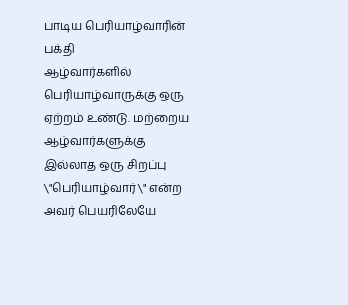பாடிய பெரியாழ்வாரின் பக்தி
ஆழ்வார்களில் பெரியாழ்வாருக்கு ஒரு ஏற்றம் உண்டு. மற்றைய ஆழ்வார்களுக்கு இல்லாத ஒரு சிறப்பு \"பெரியாழ்வார்\" என்ற அவர் பெயரிலேயே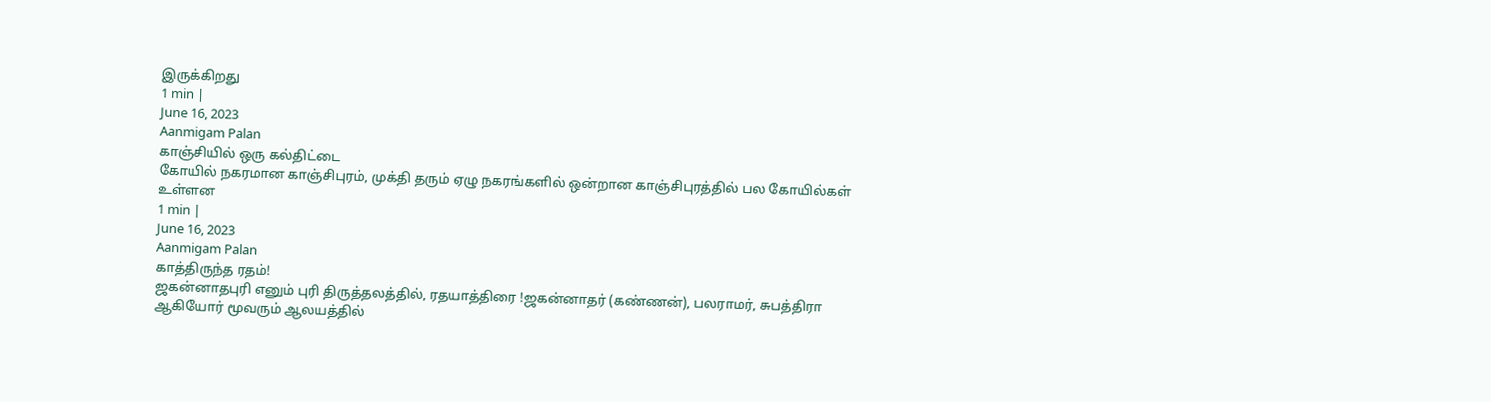இருக்கிறது
1 min |
June 16, 2023
Aanmigam Palan
காஞ்சியில் ஒரு கல்திட்டை
கோயில் நகரமான காஞ்சிபுரம், முக்தி தரும் ஏழு நகரங்களில் ஒன்றான காஞ்சிபுரத்தில் பல கோயில்கள் உள்ளன
1 min |
June 16, 2023
Aanmigam Palan
காத்திருந்த ரதம்!
ஜகன்னாதபுரி எனும் புரி திருத்தலத்தில், ரதயாத்திரை !ஜகன்னாதர் (கண்ணன்), பலராமர், சுபத்திரா ஆகியோர் மூவரும் ஆலயத்தில்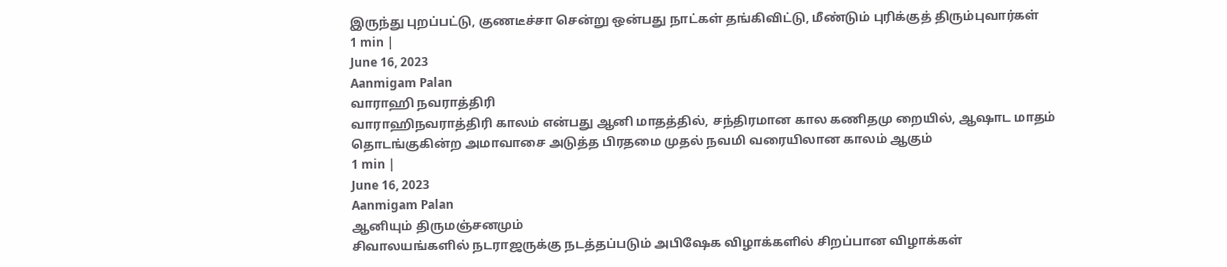இருந்து புறப்பட்டு, குணடீச்சா சென்று ஒன்பது நாட்கள் தங்கிவிட்டு, மீண்டும் புரிக்குத் திரும்புவார்கள்
1 min |
June 16, 2023
Aanmigam Palan
வாராஹி நவராத்திரி
வாராஹிநவராத்திரி காலம் என்பது ஆனி மாதத்தில், சந்திரமான கால கணிதமு றையில், ஆஷாட மாதம் தொடங்குகின்ற அமாவாசை அடுத்த பிரதமை முதல் நவமி வரையிலான காலம் ஆகும்
1 min |
June 16, 2023
Aanmigam Palan
ஆனியும் திருமஞ்சனமும்
சிவாலயங்களில் நடராஜருக்கு நடத்தப்படும் அபிஷேக விழாக்களில் சிறப்பான விழாக்கள்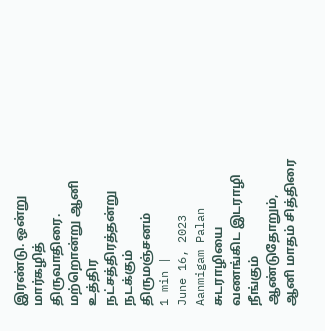இரண்டு. ஒன்று மார்கழித் திருவாதிரை. மற்றொன்று ஆனி உத்திர நட்சத்திரத்தன்று நடக்கும் திருமஞ்சனம்
1 min |
June 16, 2023
Aanmigam Palan
சுடராழியை வணங்கிட இடராழி நீங்கும்
ஆண்டுதோறும், ஆனி மாதம் சித்திரை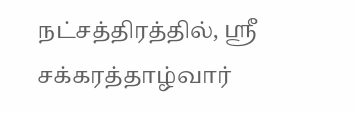நட்சத்திரத்தில், ஸ்ரீ சக்கரத்தாழ்வார்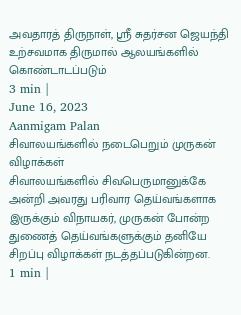அவதாரத் திருநாள், ஸ்ரீ சுதர்சன ஜெயந்தி உற்சவமாக திருமால் ஆலயங்களில் கொண்டாடப்படும்
3 min |
June 16, 2023
Aanmigam Palan
சிவாலயங்களில் நடைபெறும் முருகன் விழாக்கள்
சிவாலயங்களில் சிவபெருமானுக்கே அன்றி அவரது பரிவார தெய்வங்களாக இருக்கும் விநாயகர், முருகன் போன்ற துணைத் தெய்வங்களுக்கும் தனியே சிறப்பு விழாக்கள் நடத்தப்படுகின்றன.
1 min |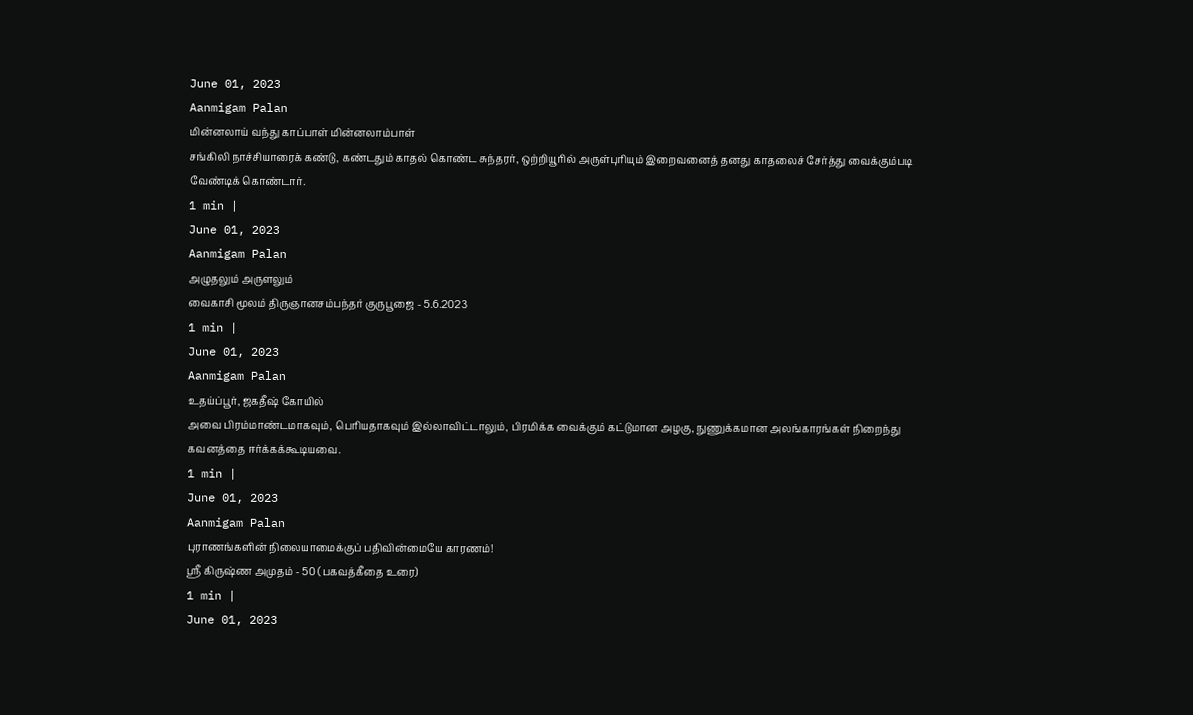June 01, 2023
Aanmigam Palan
மின்னலாய் வந்து காப்பாள் மின்னலாம்பாள்
சங்கிலி நாச்சியாரைக் கண்டு, கண்டதும் காதல் கொண்ட சுந்தரர், ஒற்றியூரில் அருள்புரியும் இறைவனைத் தனது காதலைச் சேர்த்து வைக்கும்படி வேண்டிக் கொண்டார்.
1 min |
June 01, 2023
Aanmigam Palan
அழுதலும் அருளலும்
வைகாசி மூலம் திருஞானசம்பந்தர் குருபூஜை - 5.6.2023
1 min |
June 01, 2023
Aanmigam Palan
உதய்ப்பூர், ஜகதீஷ் கோயில்
அவை பிரம்மாண்டமாகவும், பெரியதாகவும் இல்லாவிட்டாலும், பிரமிக்க வைக்கும் கட்டுமான அழகு, நுணுக்கமான அலங்காரங்கள் நிறைந்து கவனத்தை ஈர்க்கக்கூடியவை.
1 min |
June 01, 2023
Aanmigam Palan
புராணங்களின் நிலையாமைக்குப் பதிவின்மையே காரணம்!
ஸ்ரீ கிருஷ்ண அமுதம் - 50 (பகவத்கீதை உரை)
1 min |
June 01, 2023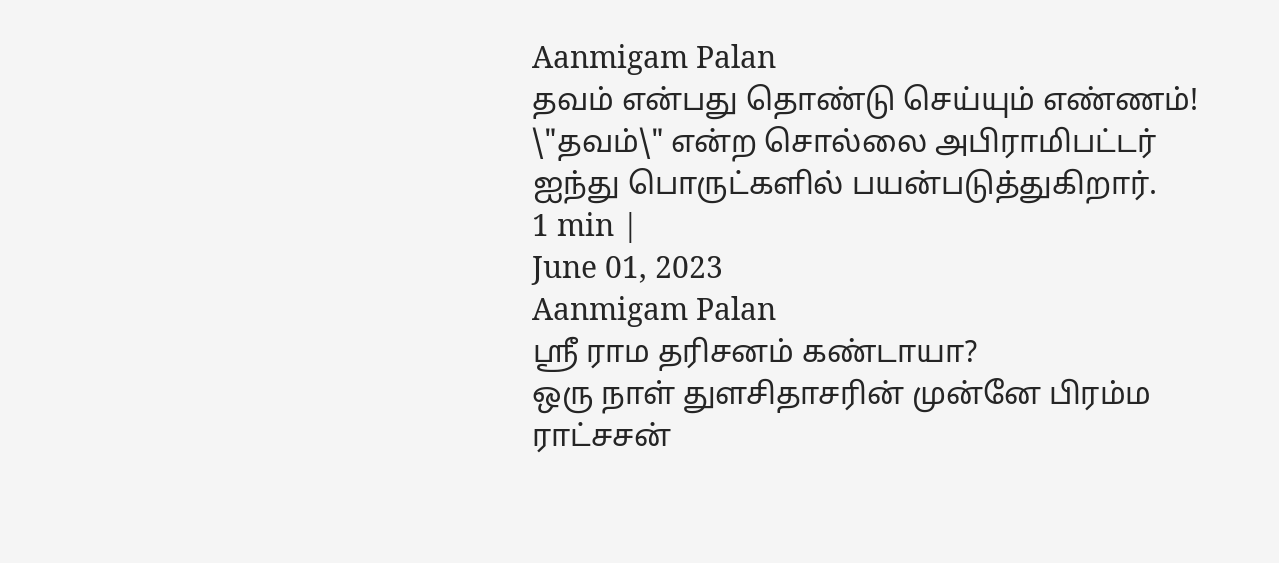Aanmigam Palan
தவம் என்பது தொண்டு செய்யும் எண்ணம்!
\"தவம்\" என்ற சொல்லை அபிராமிபட்டர் ஐந்து பொருட்களில் பயன்படுத்துகிறார்.
1 min |
June 01, 2023
Aanmigam Palan
ஸ்ரீ ராம தரிசனம் கண்டாயா?
ஒரு நாள் துளசிதாசரின் முன்னே பிரம்ம ராட்சசன்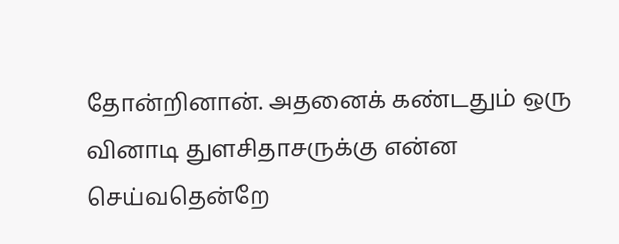தோன்றினான். அதனைக் கண்டதும் ஒரு வினாடி துளசிதாசருக்கு என்ன செய்வதென்றே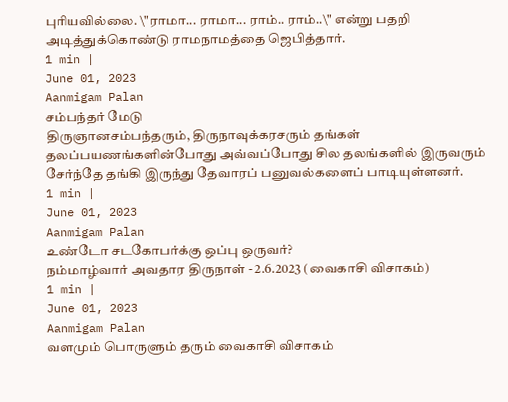புரியவில்லை. \"ராமா... ராமா... ராம்.. ராம்..\" என்று பதறி அடித்துக்கொண்டு ராமநாமத்தை ஜெபித்தார்.
1 min |
June 01, 2023
Aanmigam Palan
சம்பந்தர் மேடு
திருஞானசம்பந்தரும், திருநாவுக்கரசரும் தங்கள் தலப்பயணங்களின்போது அவ்வப்போது சில தலங்களில் இருவரும் சேர்ந்தே தங்கி இருந்து தேவாரப் பனுவல்களைப் பாடியுள்ளனர்.
1 min |
June 01, 2023
Aanmigam Palan
உண்டோ சடகோபர்க்கு ஒப்பு ஒருவர்?
நம்மாழ்வார் அவதார திருநாள் - 2.6.2023 (வைகாசி விசாகம்)
1 min |
June 01, 2023
Aanmigam Palan
வளமும் பொருளும் தரும் வைகாசி விசாகம்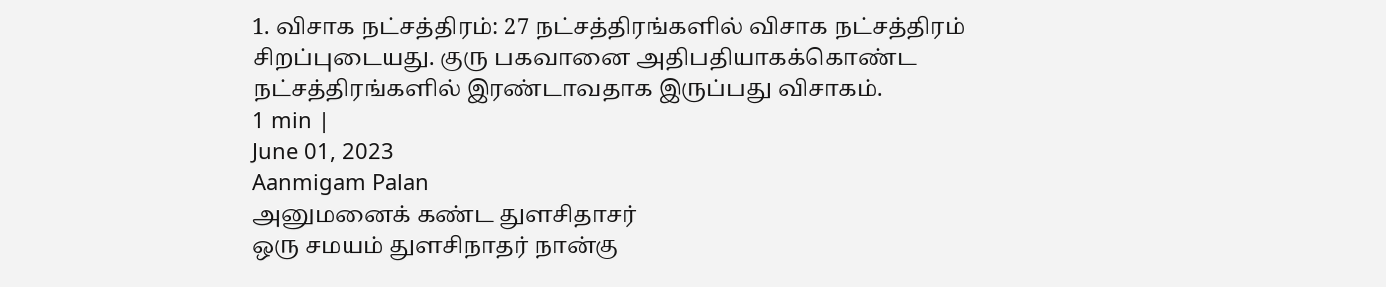1. விசாக நட்சத்திரம்: 27 நட்சத்திரங்களில் விசாக நட்சத்திரம் சிறப்புடையது. குரு பகவானை அதிபதியாகக்கொண்ட நட்சத்திரங்களில் இரண்டாவதாக இருப்பது விசாகம்.
1 min |
June 01, 2023
Aanmigam Palan
அனுமனைக் கண்ட துளசிதாசர்
ஒரு சமயம் துளசிநாதர் நான்கு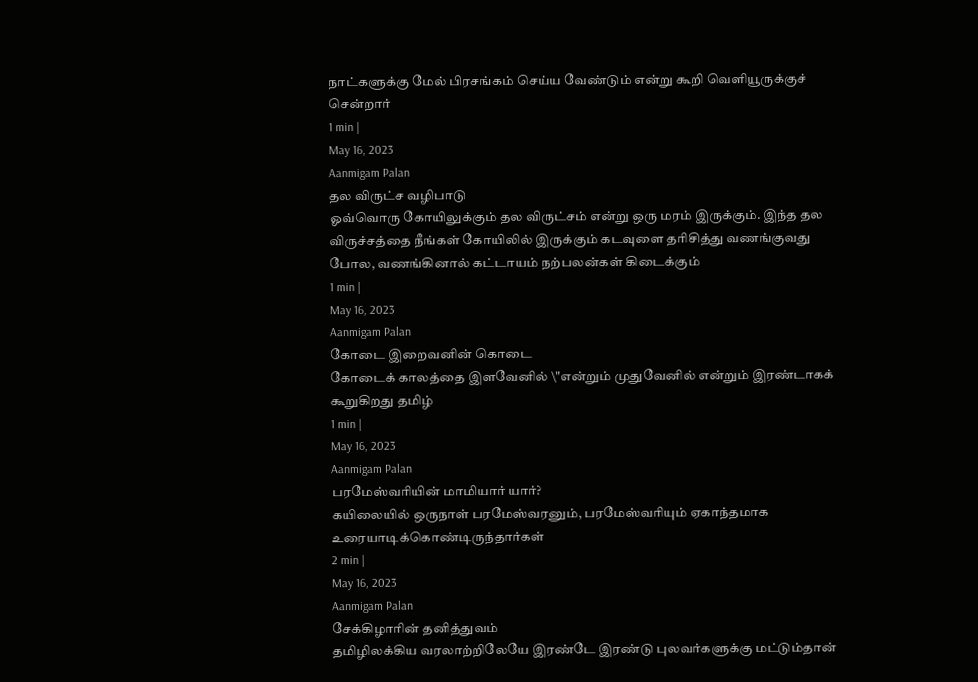நாட்களுக்கு மேல் பிரசங்கம் செய்ய வேண்டும் என்று கூறி வெளியூருக்குச் சென்றார்
1 min |
May 16, 2023
Aanmigam Palan
தல விருட்ச வழிபாடு
ஓவ்வொரு கோயிலுக்கும் தல விருட்சம் என்று ஒரு மரம் இருக்கும். இந்த தல விருச்சத்தை நீங்கள் கோயிலில் இருக்கும் கடவுளை தரிசித்து வணங்குவது போல, வணங்கினால் கட்டாயம் நற்பலன்கள் கிடைக்கும்
1 min |
May 16, 2023
Aanmigam Palan
கோடை இறைவனின் கொடை
கோடைக் காலத்தை இளவேனில் \"என்றும் முதுவேனில் என்றும் இரண்டாகக் கூறுகிறது தமிழ்
1 min |
May 16, 2023
Aanmigam Palan
பரமேஸ்வரியின் மாமியார் யார்?
கயிலையில் ஒருநாள் பரமேஸ்வரனும், பரமேஸ்வரியும் ஏகாந்தமாக உரையாடிக்கொண்டிருந்தார்கள்
2 min |
May 16, 2023
Aanmigam Palan
சேக்கிழாரின் தனித்துவம்
தமிழிலக்கிய வரலாற்றிலேயே இரண்டே இரண்டு புலவர்களுக்கு மட்டும்தான்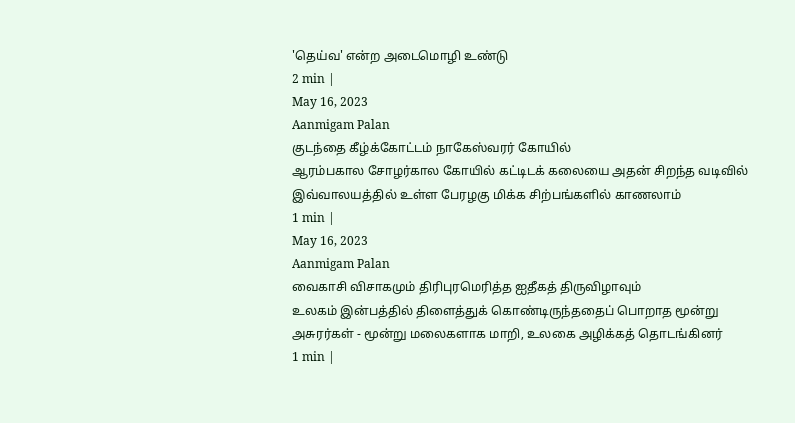'தெய்வ' என்ற அடைமொழி உண்டு
2 min |
May 16, 2023
Aanmigam Palan
குடந்தை கீழ்க்கோட்டம் நாகேஸ்வரர் கோயில்
ஆரம்பகால சோழர்கால கோயில் கட்டிடக் கலையை அதன் சிறந்த வடிவில் இவ்வாலயத்தில் உள்ள பேரழகு மிக்க சிற்பங்களில் காணலாம்
1 min |
May 16, 2023
Aanmigam Palan
வைகாசி விசாகமும் திரிபுரமெரித்த ஐதீகத் திருவிழாவும்
உலகம் இன்பத்தில் திளைத்துக் கொண்டிருந்ததைப் பொறாத மூன்று அசுரர்கள் - மூன்று மலைகளாக மாறி, உலகை அழிக்கத் தொடங்கினர்
1 min |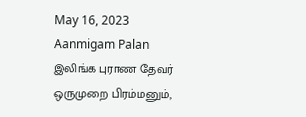May 16, 2023
Aanmigam Palan
இலிங்க புராண தேவர்
ஒருமுறை பிரம்மனும்,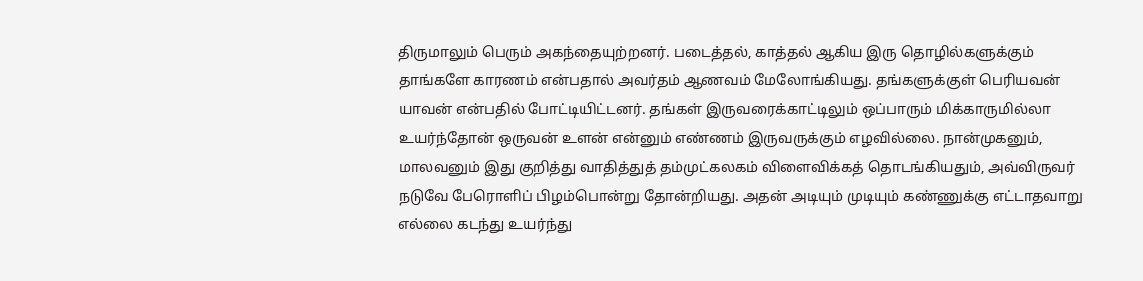திருமாலும் பெரும் அகந்தையுற்றனர். படைத்தல், காத்தல் ஆகிய இரு தொழில்களுக்கும் தாங்களே காரணம் என்பதால் அவர்தம் ஆணவம் மேலோங்கியது. தங்களுக்குள் பெரியவன் யாவன் என்பதில் போட்டியிட்டனர். தங்கள் இருவரைக்காட்டிலும் ஒப்பாரும் மிக்காருமில்லா உயர்ந்தோன் ஒருவன் உளன் என்னும் எண்ணம் இருவருக்கும் எழவில்லை. நான்முகனும், மாலவனும் இது குறித்து வாதித்துத் தம்முட்கலகம் விளைவிக்கத் தொடங்கியதும், அவ்விருவர் நடுவே பேரொளிப் பிழம்பொன்று தோன்றியது. அதன் அடியும் முடியும் கண்ணுக்கு எட்டாதவாறு எல்லை கடந்து உயர்ந்து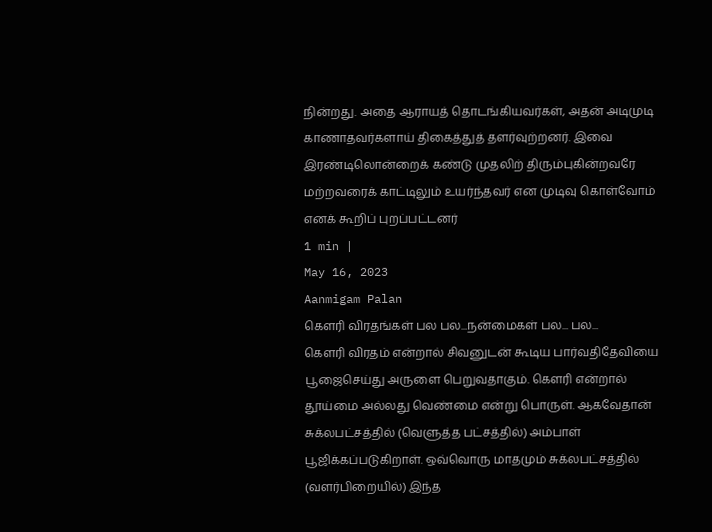நின்றது. அதை ஆராயத் தொடங்கியவர்கள், அதன் அடிமுடி காணாதவர்களாய் திகைத்துத் தளர்வுற்றனர். இவை இரண்டிலொன்றைக் கண்டு முதலிற் திரும்புகின்றவரே மற்றவரைக் காட்டிலும் உயர்ந்தவர் என முடிவு கொள்வோம் எனக் கூறிப் புறப்பட்டனர்
1 min |
May 16, 2023
Aanmigam Palan
கௌரி விரதங்கள் பல பல...நன்மைகள் பல... பல...
கெளரி விரதம் என்றால் சிவனுடன் கூடிய பார்வதிதேவியை பூஜைசெய்து அருளை பெறுவதாகும். கௌரி என்றால் தூய்மை அல்லது வெண்மை என்று பொருள். ஆகவேதான் சுக்லபட்சத்தில் (வெளுத்த பட்சத்தில்) அம்பாள் பூஜிக்கப்படுகிறாள். ஒவ்வொரு மாதமும் சுக்லபட்சத்தில் (வளர்பிறையில்) இந்த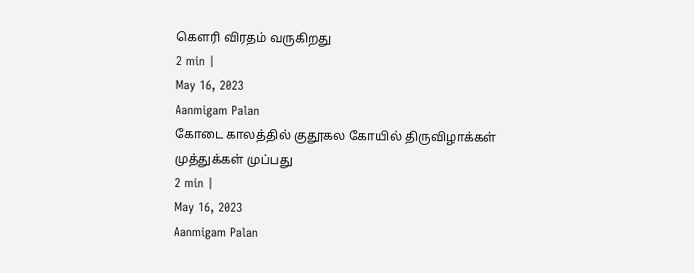கௌரி விரதம் வருகிறது
2 min |
May 16, 2023
Aanmigam Palan
கோடை காலத்தில் குதூகல கோயில் திருவிழாக்கள்
முத்துக்கள் முப்பது
2 min |
May 16, 2023
Aanmigam Palan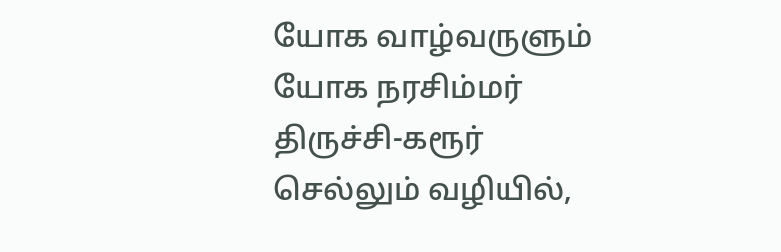யோக வாழ்வருளும் யோக நரசிம்மர்
திருச்சி-கரூர் செல்லும் வழியில்,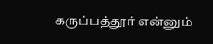கருப்பத்தூர் என்னும்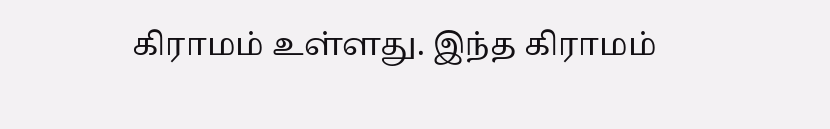கிராமம் உள்ளது. இந்த கிராமம்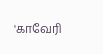'காவேரி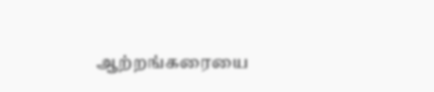ஆற்றங்கரையை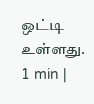ஒட்டி உள்ளது.
1 min |